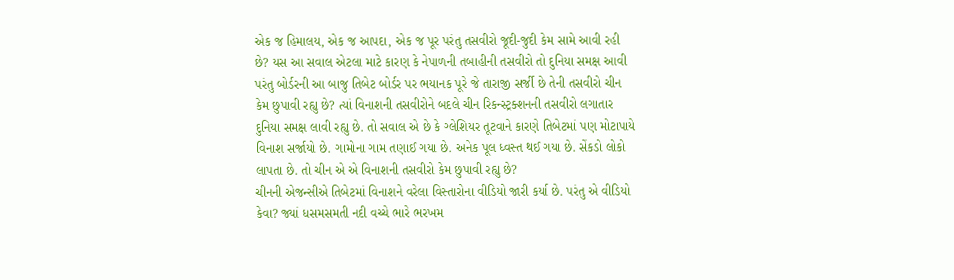એક જ હિમાલય, એક જ આપદા, એક જ પૂર પરંતુ તસવીરો જૂદી-જુદી કેમ સામે આવી રહી છે? યસ આ સવાલ એટલા માટે કારણ કે નેપાળની તબાહીની તસવીરો તો દુનિયા સમક્ષ આવી પરંતુ બોર્ડરની આ બાજુ તિબેટ બોર્ડર પર ભયાનક પૂરે જે તારાજી સર્જી છે તેની તસવીરો ચીન કેમ છુપાવી રહ્યુ છે? ત્યાં વિનાશની તસવીરોને બદલે ચીન રિકન્સ્ટ્રક્શનની તસવીરો લગાતાર દુનિયા સમક્ષ લાવી રહ્યુ છે. તો સવાલ એ છે કે ગ્લેશિયર તૂટવાને કારણે તિબેટમાં પણ મોટાપાયે વિનાશ સર્જાયો છે. ગામોના ગામ તણાઈ ગયા છે. અનેક પૂલ ધ્વસ્ત થઈ ગયા છે. સેંકડો લોકો લાપતા છે. તો ચીન એ એ વિનાશની તસવીરો કેમ છુપાવી રહ્યુ છે?
ચીનની એજન્સીએ તિબેટમાં વિનાશને વરેલા વિસ્તારોના વીડિયો જારી કર્યા છે. પરંતુ એ વીડિયો કેવા? જ્યાં ધસમસમતી નદી વચ્ચે ભારે ભરખમ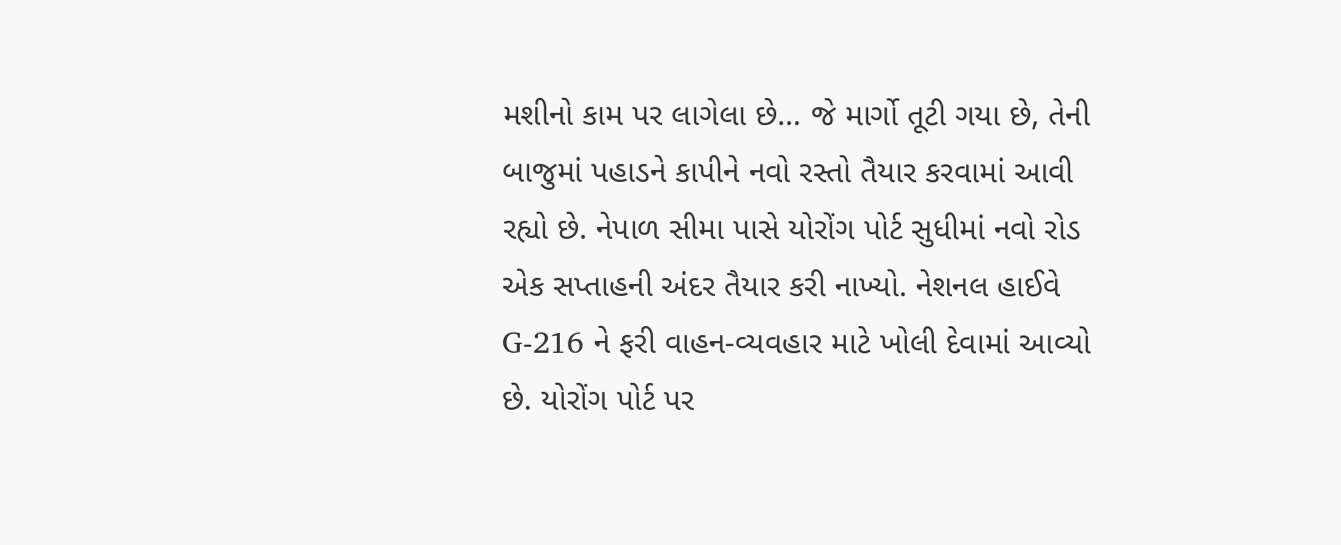મશીનો કામ પર લાગેલા છે… જે માર્ગો તૂટી ગયા છે, તેની બાજુમાં પહાડને કાપીને નવો રસ્તો તૈયાર કરવામાં આવી રહ્યો છે. નેપાળ સીમા પાસે યોરોંગ પોર્ટ સુધીમાં નવો રોડ એક સપ્તાહની અંદર તૈયાર કરી નાખ્યો. નેશનલ હાઈવે G-216 ને ફરી વાહન-વ્યવહાર માટે ખોલી દેવામાં આવ્યો છે. યોરોંગ પોર્ટ પર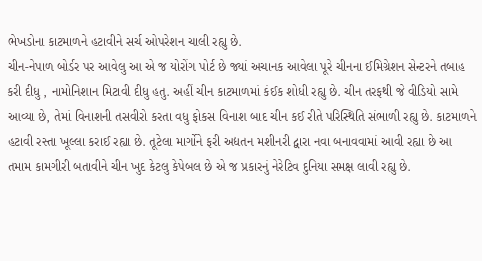ભેખડોના કાટમાળને હટાવીને સર્ચ ઓપરેશન ચાલી રહ્યુ છે.
ચીન-નેપાળ બોર્ડર પર આવેલુ આ એ જ યોરોંગ પોર્ટ છે જ્યાં અચાનક આવેલા પૂરે ચીનના ઈમિગ્રેશન સેન્ટરને તબાહ કરી દીધુ , નામોનિશાન મિટાવી દીધુ હતુ. અહીં ચીન કાટમાળમાં કંઈક શોધી રહ્યુ છે. ચીન તરફથી જે વીડિયો સામે આવ્યા છે, તેમાં વિનાશની તસવીરો કરતા વધુ ફોકસ વિનાશ બાદ ચીન કઈ રીતે પરિસ્થિતિ સંભાળી રહ્યુ છે. કાટમાળને હટાવી રસ્તા ખૂલ્લા કરાઈ રહ્યા છે. તૂટેલા માર્ગોને ફરી અદ્યતન મશીનરી દ્વારા નવા બનાવવામાં આવી રહ્યા છે આ તમામ કામગીરી બતાવીને ચીન ખુદ કેટલુ કેપેબલ છે એ જ પ્રકારનું નેરેટિવ દુનિયા સમક્ષ લાવી રહ્યુ છે.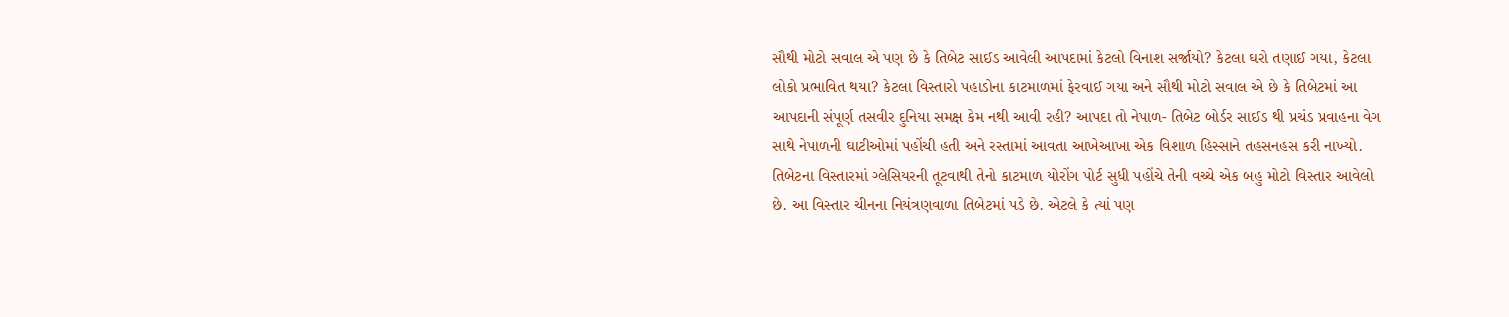સૌથી મોટો સવાલ એ પણ છે કે તિબેટ સાઈડ આવેલી આપદામાં કેટલો વિનાશ સર્જાયો? કેટલા ઘરો તણાઈ ગયા, કેટલા લોકો પ્રભાવિત થયા? કેટલા વિસ્તારો પહાડોના કાટમાળમાં ફેરવાઈ ગયા અને સૌથી મોટો સવાલ એ છે કે તિબેટમાં આ આપદાની સંપૂર્ણ તસવીર દુનિયા સમક્ષ કેમ નથી આવી રહી? આપદા તો નેપાળ- તિબેટ બોર્ડર સાઈડ થી પ્રચંડ પ્રવાહના વેગ સાથે નેપાળની ઘાટીઓમાં પહોંચી હતી અને રસ્તામાં આવતા આખેઆખા એક વિશાળ હિસ્સાને તહસનહસ કરી નાખ્યો. તિબેટના વિસ્તારમાં ગ્લેસિયરની તૂટવાથી તેનો કાટમાળ યોરોંગ પોર્ટ સુધી પહોંચે તેની વચ્ચે એક બહુ મોટો વિસ્તાર આવેલો છે. આ વિસ્તાર ચીનના નિયંત્રણવાળા તિબેટમાં પડે છે. એટલે કે ત્યાં પણ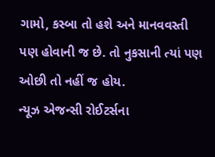ગામો, કસ્બા તો હશે અને માનવવસ્તી પણ હોવાની જ છે. તો નુકસાની ત્યાં પણ ઓછી તો નહીં જ હોય.
ન્યૂઝ એજન્સી રોઈટર્સના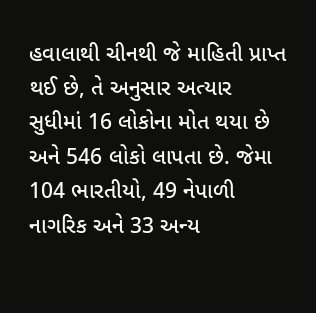હવાલાથી ચીનથી જે માહિતી પ્રાપ્ત થઈ છે, તે અનુસાર અત્યાર સુધીમાં 16 લોકોના મોત થયા છે અને 546 લોકો લાપતા છે. જેમા 104 ભારતીયો, 49 નેપાળી નાગરિક અને 33 અન્ય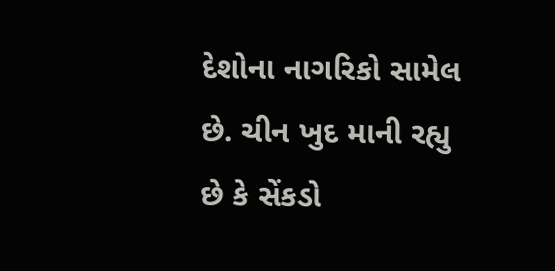દેશોના નાગરિકો સામેલ છે. ચીન ખુદ માની રહ્યુ છે કે સેંકડો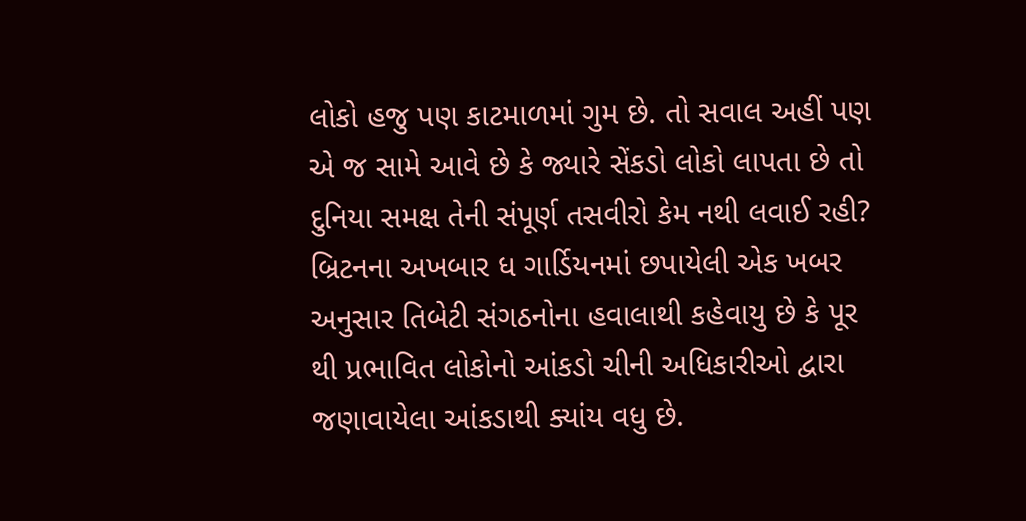લોકો હજુ પણ કાટમાળમાં ગુમ છે. તો સવાલ અહીં પણ એ જ સામે આવે છે કે જ્યારે સેંકડો લોકો લાપતા છે તો દુનિયા સમક્ષ તેની સંપૂર્ણ તસવીરો કેમ નથી લવાઈ રહી? બ્રિટનના અખબાર ધ ગાર્ડિયનમાં છપાયેલી એક ખબર અનુસાર તિબેટી સંગઠનોના હવાલાથી કહેવાયુ છે કે પૂર થી પ્રભાવિત લોકોનો આંકડો ચીની અધિકારીઓ દ્વારા જણાવાયેલા આંકડાથી ક્યાંય વધુ છે.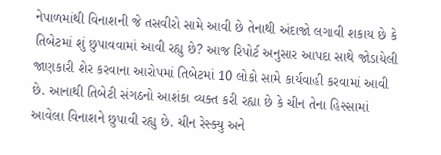નેપાળમાંથી વિનાશની જે તસવીરો સામે આવી છે તેનાથી અંદાજો લગાવી શકાય છે કે તિબેટમાં શું છુપાવવામાં આવી રહ્યુ છે? આજ રિપોર્ટ અનુસાર આપદા સાથે જોડાયેલી જાણકારી શેર કરવાના આરોપમાં તિબેટમાં 10 લોકો સામે કાર્યવાહી કરવામાં આવી છે. આનાથી તિબેટી સંગઠનો આશંકા વ્યક્ત કરી રહ્યા છે કે ચીન તેના હિસ્સામાં આવેલા વિનાશને છુપાવી રહ્યુ છે. ચીન રેસ્ક્યુ અને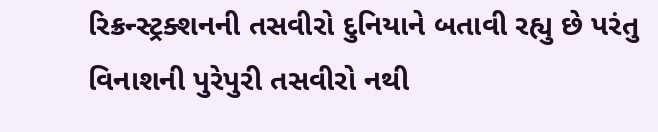રિક્રન્સ્ટ્રક્શનની તસવીરો દુનિયાને બતાવી રહ્યુ છે પરંતુ વિનાશની પુરેપુરી તસવીરો નથી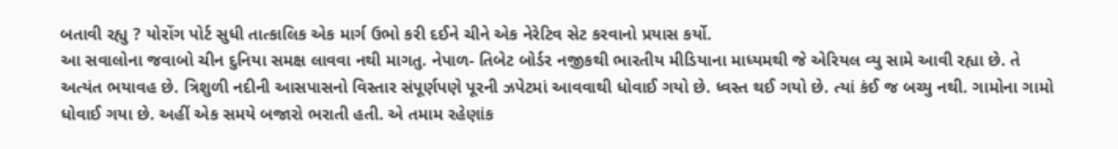બતાવી રહ્યુ ? યોરોંગ પોર્ટ સુધી તાત્કાલિક એક માર્ગ ઉભો કરી દઈને ચીને એક નેરેટિવ સેટ કરવાનો પ્રયાસ કર્યો.
આ સવાલોના જવાબો ચીન દુનિયા સમક્ષ લાવવા નથી માગતુ. નેપાળ- તિબેટ બોર્ડર નજીકથી ભારતીય મીડિયાના માધ્યમથી જે એરિયલ વ્યુ સામે આવી રહ્યા છે. તે અત્યંત ભયાવહ છે. ત્રિશુળી નદીની આસપાસનો વિસ્તાર સંપૂર્ણપણે પૂરની ઝપેટમાં આવવાથી ધોવાઈ ગયો છે. ધ્વસ્ત થઈ ગયો છે. ત્યાં કંઈ જ બચ્યુ નથી. ગામોના ગામો ધોવાઈ ગયા છે. અહીં એક સમયે બજારો ભરાતી હતી. એ તમામ રહેણાંક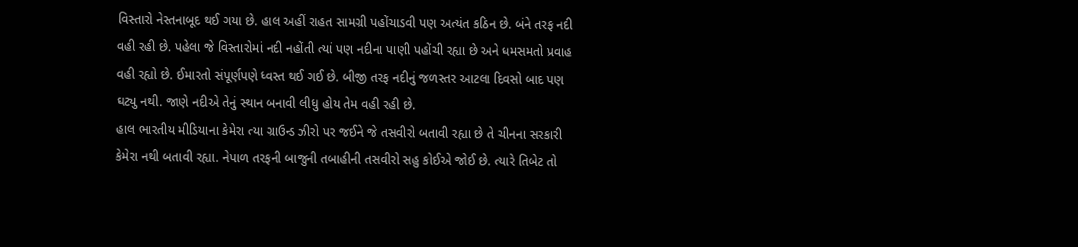વિસ્તારો નેસ્તનાબૂદ થઈ ગયા છે. હાલ અહીં રાહત સામગ્રી પહોંચાડવી પણ અત્યંત કઠિન છે. બંને તરફ નદી વહી રહી છે. પહેલા જે વિસ્તારોમાં નદી નહોંતી ત્યાં પણ નદીના પાણી પહોંચી રહ્યા છે અને ધમસમતો પ્રવાહ વહી રહ્યો છે. ઈમારતો સંપૂર્ણપણે ધ્વસ્ત થઈ ગઈ છે. બીજી તરફ નદીનું જળસ્તર આટલા દિવસો બાદ પણ ઘટ્યુ નથી. જાણે નદીએ તેનું સ્થાન બનાવી લીધુ હોય તેમ વહી રહી છે.
હાલ ભારતીય મીડિયાના કેમેરા ત્યા ગ્રાઉન્ડ ઝીરો પર જઈને જે તસવીરો બતાવી રહ્યા છે તે ચીનના સરકારી કેમેરા નથી બતાવી રહ્યા. નેપાળ તરફની બાજુની તબાહીની તસવીરો સહુ કોઈએ જોઈ છે. ત્યારે તિબેટ તો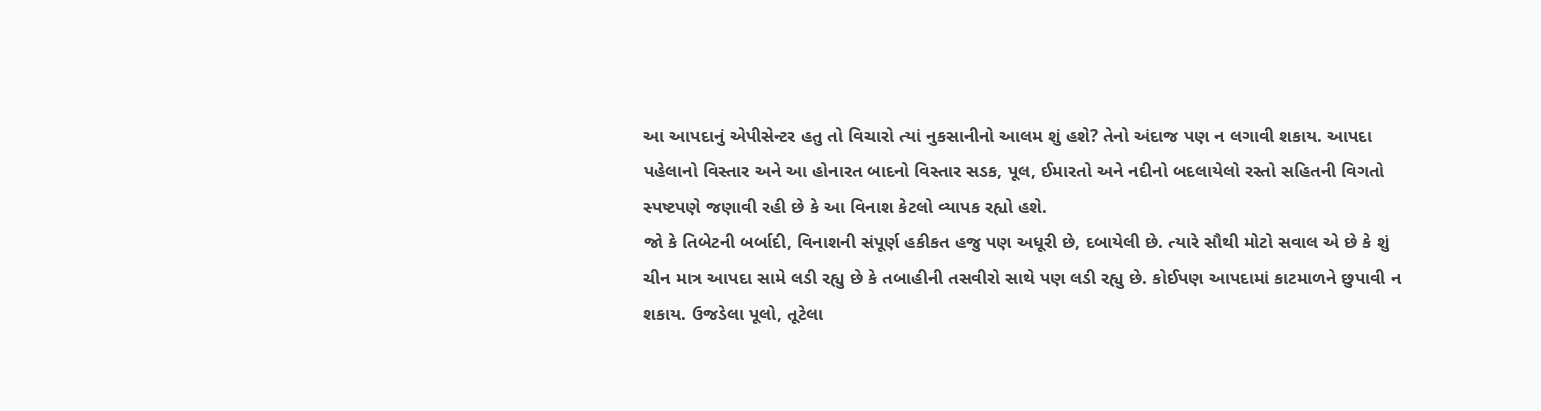આ આપદાનું એપીસેન્ટર હતુ તો વિચારો ત્યાં નુકસાનીનો આલમ શું હશે? તેનો અંદાજ પણ ન લગાવી શકાય. આપદા પહેલાનો વિસ્તાર અને આ હોનારત બાદનો વિસ્તાર સડક, પૂલ, ઈમારતો અને નદીનો બદલાયેલો રસ્તો સહિતની વિગતો સ્પષ્ટપણે જણાવી રહી છે કે આ વિનાશ કેટલો વ્યાપક રહ્યો હશે.
જો કે તિબેટની બર્બાદી, વિનાશની સંપૂર્ણ હકીકત હજુ પણ અધૂરી છે, દબાયેલી છે. ત્યારે સૌથી મોટો સવાલ એ છે કે શું ચીન માત્ર આપદા સામે લડી રહ્યુ છે કે તબાહીની તસવીરો સાથે પણ લડી રહ્યુ છે. કોઈપણ આપદામાં કાટમાળને છુપાવી ન શકાય. ઉજડેલા પૂલો, તૂટેલા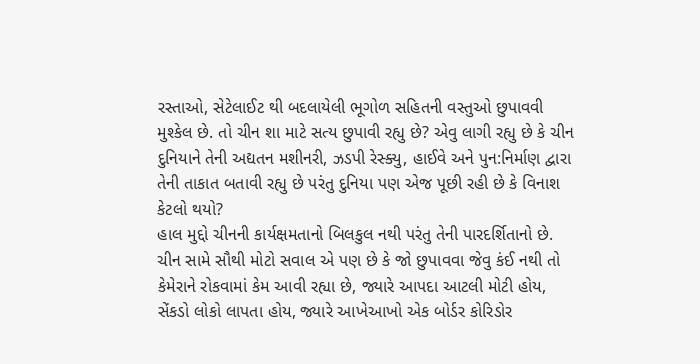રસ્તાઓ, સેટેલાઈટ થી બદલાયેલી ભૂગોળ સહિતની વસ્તુઓ છુપાવવી મુશ્કેલ છે. તો ચીન શા માટે સત્ય છુપાવી રહ્યુ છે? એવુ લાગી રહ્યુ છે કે ચીન દુનિયાને તેની અદ્યતન મશીનરી, ઝડપી રેસ્ક્યુ, હાઈવે અને પુન:નિર્માણ દ્વારા તેની તાકાત બતાવી રહ્યુ છે પરંતુ દુનિયા પણ એજ પૂછી રહી છે કે વિનાશ કેટલો થયો?
હાલ મુદ્દો ચીનની કાર્યક્ષમતાનો બિલકુલ નથી પરંતુ તેની પારદર્શિતાનો છે. ચીન સામે સૌથી મોટો સવાલ એ પણ છે કે જો છુપાવવા જેવુ કંઈ નથી તો કેમેરાને રોકવામાં કેમ આવી રહ્યા છે, જ્યારે આપદા આટલી મોટી હોય, સેંકડો લોકો લાપતા હોય, જ્યારે આખેઆખો એક બોર્ડર કોરિડોર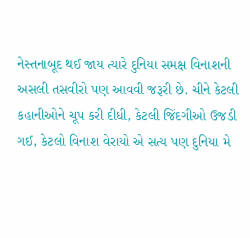નેસ્તનાબૂદ થઈ જાય ત્યારે દુનિયા સમક્ષ વિનાશની અસલી તસવીરો પણ આવવી જરૂરી છે. ચીને કેટલી કહાનીઓને ચૂપ કરી દીધી, કેટલી જિંદગીઓ ઉજડી ગઈ, કેટલો વિનાશ વેરાયો એ સત્ય પણ દુનિયા મે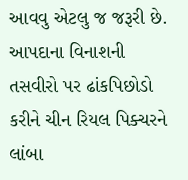આવવુ એટલુ જ જરૂરી છે. આપદાના વિનાશની તસવીરો પર ઢાંકપિછોડો કરીને ચીન રિયલ પિક્ચરને લાંબા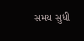સમય સુધી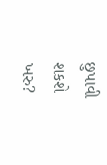છુપાવી શકશે ખરુ?